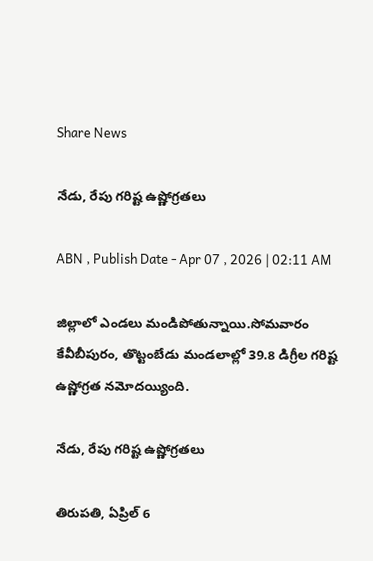Share News

నేడు, రేపు గరిష్ట ఉష్ణోగ్రతలు

ABN , Publish Date - Apr 07 , 2026 | 02:11 AM

జిల్లాలో ఎండలు మండిపోతున్నాయి.సోమవారం కేవీబీపురం, తొట్టంబేడు మండలాల్లో 39.8 డిగ్రీల గరిష్ట ఉష్ణోగ్రత నమోదయ్యింది.

నేడు, రేపు గరిష్ట ఉష్ణోగ్రతలు

తిరుపతి, ఏప్రిల్‌ 6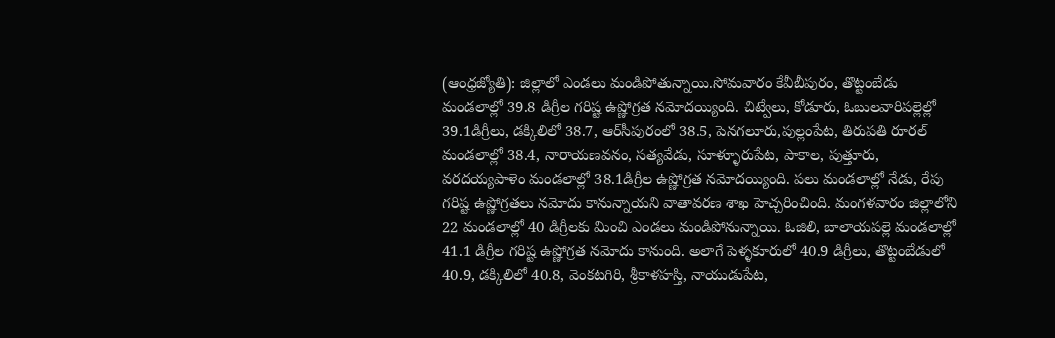(ఆంధ్రజ్యోతి): జిల్లాలో ఎండలు మండిపోతున్నాయి.సోమవారం కేవీబీపురం, తొట్టంబేడు మండలాల్లో 39.8 డిగ్రీల గరిష్ట ఉష్ణోగ్రత నమోదయ్యింది. చిట్వేలు, కోడూరు, ఓబులవారిపల్లెల్లో 39.1డిగ్రీలు, డక్కిలిలో 38.7, ఆర్‌సీపురంలో 38.5, పెనగలూరు,పుల్లంపేట, తిరుపతి రూరల్‌ మండలాల్లో 38.4, నారాయణవనం, సత్యవేడు, సూళ్ళూరుపేట, పాకాల, పుత్తూరు, వరదయ్యపాళెం మండలాల్లో 38.1డిగ్రీల ఉష్ణోగ్రత నమోదయ్యింది. పలు మండలాల్లో నేడు, రేపు గరిష్ట ఉష్ణోగ్రతలు నమోదు కానున్నాయని వాతావరణ శాఖ హెచ్చరించింది. మంగళవారం జిల్లాలోని 22 మండలాల్లో 40 డిగ్రీలకు మించి ఎండలు మండిపోనున్నాయి. ఓజిలి, బాలాయపల్లె మండలాల్లో 41.1 డిగ్రీల గరిష్ట ఉష్ణోగ్రత నమోదు కానుంది. అలాగే పెళ్ళకూరులో 40.9 డిగ్రీలు, తొట్టంబేడులో 40.9, డక్కిలిలో 40.8, వెంకటగిరి, శ్రీకాళహస్తి, నాయుడుపేట,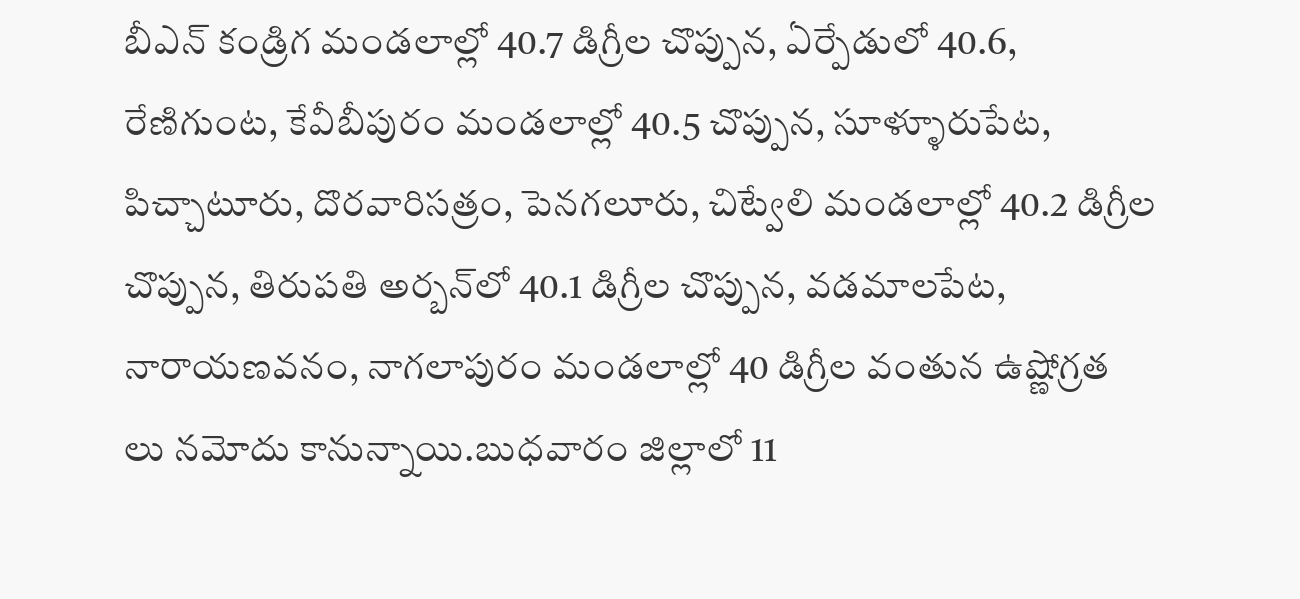బీఎన్‌ కండ్రిగ మండలాల్లో 40.7 డిగ్రీల చొప్పున, ఏర్పేడులో 40.6, రేణిగుంట, కేవీబీపురం మండలాల్లో 40.5 చొప్పున, సూళ్ళూరుపేట, పిచ్చాటూరు, దొరవారిసత్రం, పెనగలూరు, చిట్వేలి మండలాల్లో 40.2 డిగ్రీల చొప్పున, తిరుపతి అర్బన్‌లో 40.1 డిగ్రీల చొప్పున, వడమాలపేట, నారాయణవనం, నాగలాపురం మండలాల్లో 40 డిగ్రీల వంతున ఉష్ణోగ్రత లు నమోదు కానున్నాయి.బుధవారం జిల్లాలో 11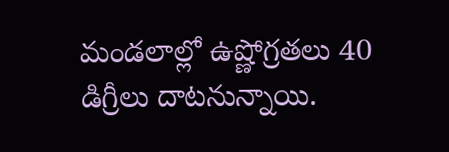మండలాల్లో ఉష్ణోగ్రతలు 40 డిగ్రీలు దాటనున్నాయి.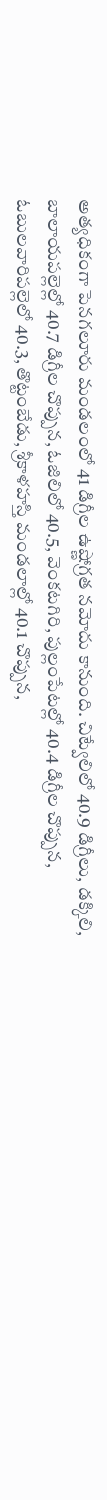అత్యధికంగా పెనగలూరు మండలంలో 41 డిగ్రీల ఉష్ణోగ్రత నమోదు కానుంది. చిట్వేలిలో 40.9 డిగ్రీలు, డక్కిలి, బాలాయపల్లెల్లో 40.7 డిగ్రీల చొప్పున, ఓజిలిలో 40.5, వెంకటగిరి, పుల్లంపేటల్లో 40.4 డిగ్రీల చొప్పున, ఓబులవారిపల్లెలో 40.3, తొట్టంబేడు, శ్రీకాళహస్తి మండలాల్లో 40.1 చొప్పున,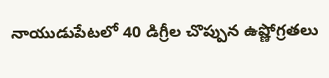నాయుడుపేటలో 40 డిగ్రీల చొప్పున ఉష్ణోగ్రతలు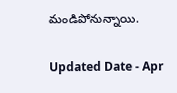మండిపోనున్నాయి.

Updated Date - Apr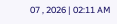07 , 2026 | 02:11 AM